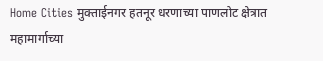Home Cities मुक्ताईनगर हतनूर धरणाच्या पाणलोट क्षेत्रात महामार्गाच्या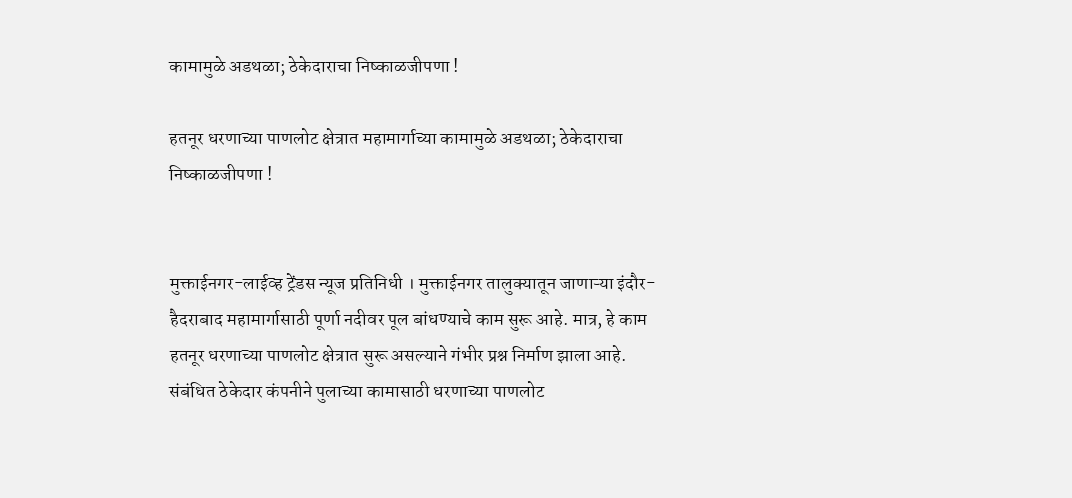कामामुळे अडथळा; ठेकेदाराचा निष्काळजीपणा !

हतनूर धरणाच्या पाणलोट क्षेत्रात महामार्गाच्या कामामुळे अडथळा; ठेकेदाराचा निष्काळजीपणा !


मुक्ताईनगर-लाईव्ह ट्रेंडस न्यूज प्रतिनिधी । मुक्ताईनगर तालुक्यातून जाणाऱ्या इंदौर-हैदराबाद महामार्गासाठी पूर्णा नदीवर पूल बांधण्याचे काम सुरू आहे. मात्र, हे काम हतनूर धरणाच्या पाणलोट क्षेत्रात सुरू असल्याने गंभीर प्रश्न निर्माण झाला आहे. संबंधित ठेकेदार कंपनीने पुलाच्या कामासाठी धरणाच्या पाणलोट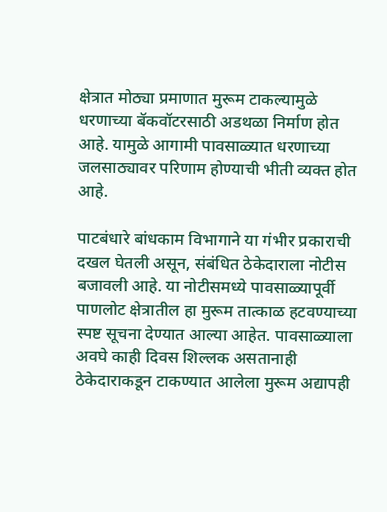क्षेत्रात मोठ्या प्रमाणात मुरूम टाकल्यामुळे धरणाच्या बॅकवॉटरसाठी अडथळा निर्माण होत आहे. यामुळे आगामी पावसाळ्यात धरणाच्या जलसाठ्यावर परिणाम होण्याची भीती व्यक्त होत आहे.

पाटबंधारे बांधकाम विभागाने या गंभीर प्रकाराची दखल घेतली असून, संबंधित ठेकेदाराला नोटीस बजावली आहे. या नोटीसमध्ये पावसाळ्यापूर्वी पाणलोट क्षेत्रातील हा मुरूम तात्काळ हटवण्याच्या स्पष्ट सूचना देण्यात आल्या आहेत. पावसाळ्याला अवघे काही दिवस शिल्लक असतानाही ठेकेदाराकडून टाकण्यात आलेला मुरूम अद्यापही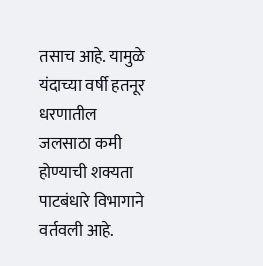तसाच आहे. यामुळे यंदाच्या वर्षी हतनूर धरणातील जलसाठा कमी होण्याची शक्यता पाटबंधारे विभागाने वर्तवली आहे.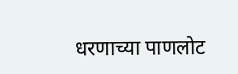धरणाच्या पाणलोट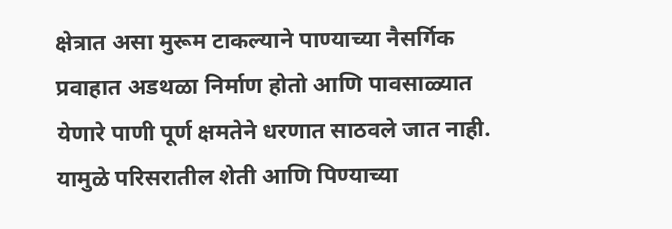क्षेत्रात असा मुरूम टाकल्याने पाण्याच्या नैसर्गिक प्रवाहात अडथळा निर्माण होतो आणि पावसाळ्यात येणारे पाणी पूर्ण क्षमतेने धरणात साठवले जात नाही. यामुळे परिसरातील शेती आणि पिण्याच्या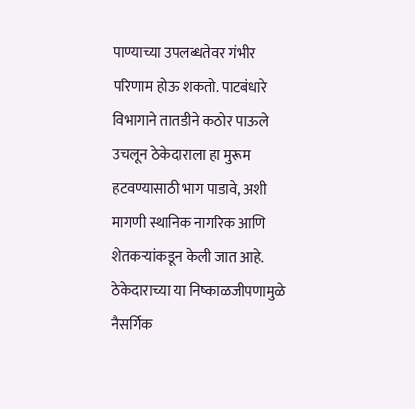पाण्याच्या उपलब्धतेवर गंभीर परिणाम होऊ शकतो. पाटबंधारे विभागाने तातडीने कठोर पाऊले उचलून ठेकेदाराला हा मुरूम हटवण्यासाठी भाग पाडावे, अशी मागणी स्थानिक नागरिक आणि शेतकऱ्यांकडून केली जात आहे. ठेकेदाराच्या या निष्काळजीपणामुळे नैसर्गिक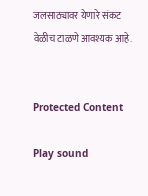जलसाठ्यावर येणारे संकट वेळीच टाळणे आवश्यक आहे.


Protected Content

Play sound